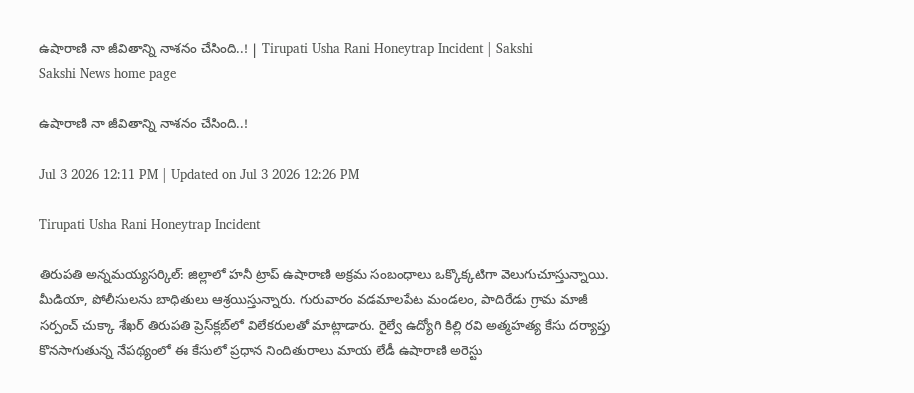ఉషారాణి నా జీవితాన్ని నాశనం చేసింది..! | Tirupati Usha Rani Honeytrap Incident | Sakshi
Sakshi News home page

ఉషారాణి నా జీవితాన్ని నాశనం చేసింది..!

Jul 3 2026 12:11 PM | Updated on Jul 3 2026 12:26 PM

Tirupati Usha Rani Honeytrap Incident

తిరుపతి అన్నమయ్యసర్కిల్‌: జిల్లాలో హనీ ట్రాప్‌ ఉషారాణి అక్రమ సంబంధాలు ఒక్కొక్కటిగా వెలుగుచూస్తున్నాయి. మీడియా, పోలీసులను బాధితులు ఆశ్రయిస్తున్నారు. గురువారం వడమాలపేట మండలం, పాదిరేడు గ్రామ మాజీ సర్పంచ్‌ చుక్కా శేఖర్‌ తిరుపతి ప్రెస్‌క్లబ్‌లో విలేకరులతో మాట్లాడారు. రైల్వే ఉద్యోగి కిల్లి రవి అత్మహత్య కేసు దర్యాప్తు కొనసాగుతున్న నేపథ్యంలో ఈ కేసులో ప్రధాన నిందితురాలు మాయ లేడీ ఉషారాణి అరెస్టు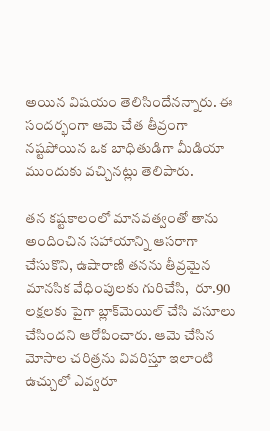అయిన విషయం తెలిసిందేనన్నారు. ఈ సందర్భంగా ఆమె చేత తీవ్రంగా నష్టపోయిన ఒక బాధితుడిగా మీడియా ముందుకు వచ్చినట్లు తెలిపారు.

తన కష్టకాలంలో మానవత్వంతో తాను అందించిన సహాయాన్ని ఆసరాగా చేసుకొని, ఉషారాణి తనను తీవ్రమైన మానసిక వేధింపులకు గురిచేసి,  రూ.90 లక్షలకు పైగా బ్లాక్‌మెయిల్‌ చేసి వసూలు చేసిందని ఆరోపించారు. ఆమె చేసిన మోసాల చరిత్రను వివరిస్తూ ఇలాంటి ఉచ్చులో ఎవ్వరూ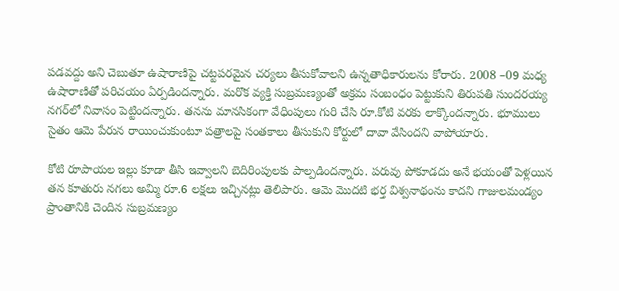పడవద్దు అని చెబుతూ ఉషారాణిపై చట్టపరమైన చర్యలు తీసుకోవాలని ఉన్నతాధికారులను కోరారు. 2008 –09 మధ్య ఉషారాణితో పరిచయం ఏర్పడిందన్నారు. మరొక వ్యక్తి సుబ్రమణ్యంతో అక్రమ సంబంధం పెట్టుకుని తిరుపతి సుందరయ్య నగర్‌లో నివాసం పెట్టిందన్నారు. తనను మానసికంగా వేధింపులు గురి చేసి రూ.కోటి వరకు లాక్కొందన్నారు. భూములు సైతం ఆమె పేరున రాయించుకుంటూ పత్రాలపై సంతకాలు తీసుకుని కోర్టులో దావా వేసిందని వాపోయారు.

కోటి రూపాయల ఇల్లు కూడా తీసి ఇవ్వాలని బెదిరింపులకు పాల్పడిందన్నారు. పరువు పోకూడదు అనే భయంతో పెళ్లయిన తన కూతురు నగలు అమ్మి రూ.6 లక్షలు ఇచ్చినట్లు తెలిపారు. ఆమె మొదటి భర్త విశ్వనాథంను కాదని గాజులమండ్యం ప్రాంతానికి చెందిన సుబ్రమణ్యం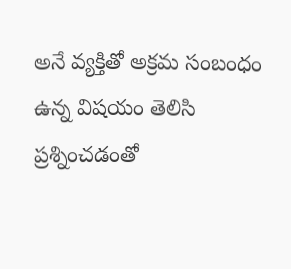అనే వ్యక్తితో అక్రమ సంబంధం ఉన్న విషయం తెలిసి ప్రశ్నించడంతో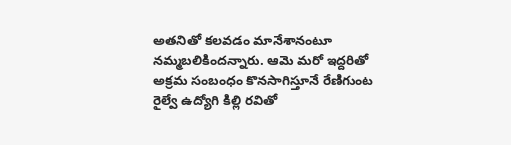అతనితో కలవడం మానేశానంటూ నమ్మబలికిందన్నారు. ఆమె మరో ఇద్దరితో అక్రమ సంబంధం కొనసాగిస్తూనే రేణిగుంట రైల్వే ఉద్యోగి కిల్లి రవితో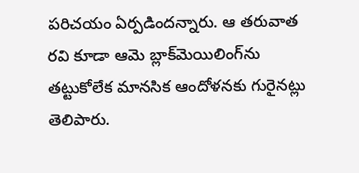పరిచయం ఏర్పడిందన్నారు. ఆ తరువాత రవి కూడా ఆమె బ్లాక్‌మెయిలింగ్‌ను తట్టుకోలేక మానసిక ఆందోళనకు గురైనట్లు తెలిపారు.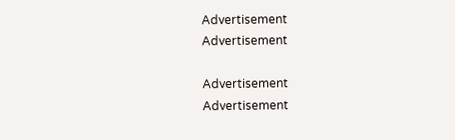Advertisement
Advertisement

Advertisement
Advertisement